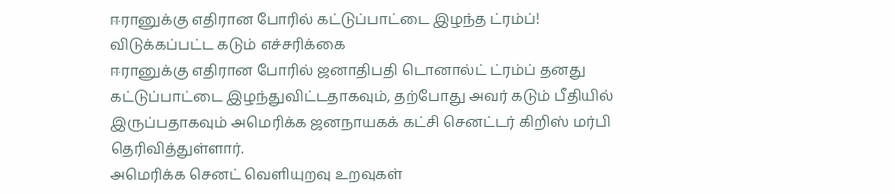ஈரானுக்கு எதிரான போரில் கட்டுப்பாட்டை இழந்த ட்ரம்ப்! விடுக்கப்பட்ட கடும் எச்சரிக்கை
ஈரானுக்கு எதிரான போரில் ஜனாதிபதி டொனால்ட் ட்ரம்ப் தனது கட்டுப்பாட்டை இழந்துவிட்டதாகவும், தற்போது அவர் கடும் பீதியில் இருப்பதாகவும் அமெரிக்க ஜனநாயகக் கட்சி செனட்டர் கிறிஸ் மர்பி தெரிவித்துள்ளார்.
அமெரிக்க செனட் வெளியுறவு உறவுகள்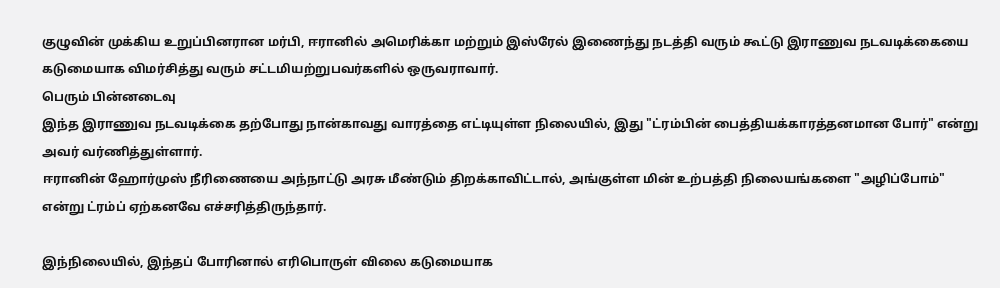குழுவின் முக்கிய உறுப்பினரான மர்பி, ஈரானில் அமெரிக்கா மற்றும் இஸ்ரேல் இணைந்து நடத்தி வரும் கூட்டு இராணுவ நடவடிக்கையை கடுமையாக விமர்சித்து வரும் சட்டமியற்றுபவர்களில் ஒருவராவார்.
பெரும் பின்னடைவு
இந்த இராணுவ நடவடிக்கை தற்போது நான்காவது வாரத்தை எட்டியுள்ள நிலையில், இது "ட்ரம்பின் பைத்தியக்காரத்தனமான போர்" என்று அவர் வர்ணித்துள்ளார்.
ஈரானின் ஹோர்முஸ் நீரிணையை அந்நாட்டு அரசு மீண்டும் திறக்காவிட்டால், அங்குள்ள மின் உற்பத்தி நிலையங்களை "அழிப்போம்" என்று ட்ரம்ப் ஏற்கனவே எச்சரித்திருந்தார்.

இந்நிலையில், இந்தப் போரினால் எரிபொருள் விலை கடுமையாக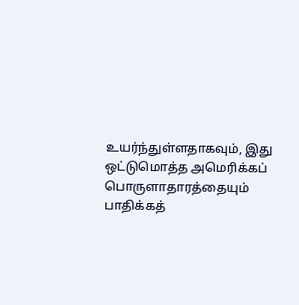உயர்ந்துள்ளதாகவும், இது ஒட்டுமொத்த அமெரிக்கப் பொருளாதாரத்தையும் பாதிக்கத்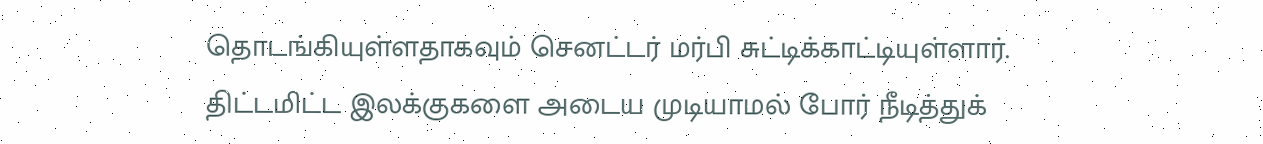தொடங்கியுள்ளதாகவும் செனட்டர் மர்பி சுட்டிக்காட்டியுள்ளார்.
திட்டமிட்ட இலக்குகளை அடைய முடியாமல் போர் நீடித்துக்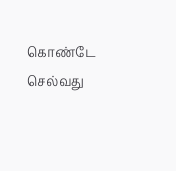கொண்டே செல்வது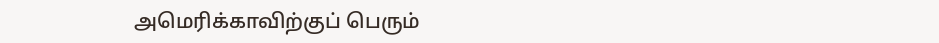அமெரிக்காவிற்குப் பெரும்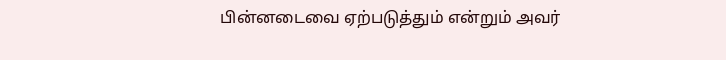பின்னடைவை ஏற்படுத்தும் என்றும் அவர்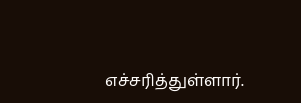எச்சரித்துள்ளார்.